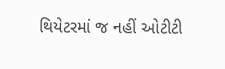થિયેટરમાં જ નહીં ઓટીટી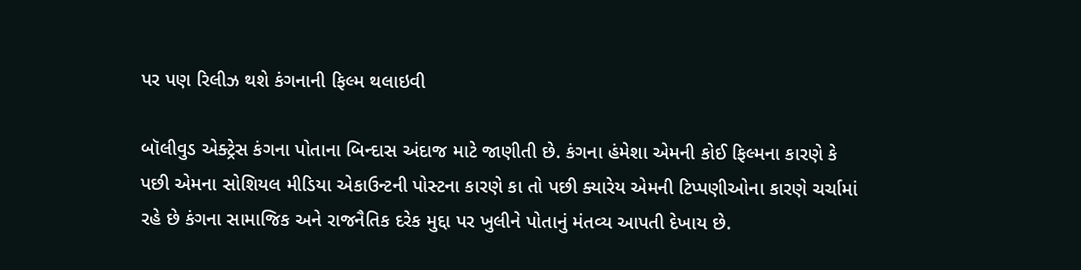પર પણ રિલીઝ થશે કંગનાની ફિલ્મ થલાઇવી

બૉલીવુડ એક્ટ્રેસ કંગના પોતાના બિન્દાસ અંદાજ માટે જાણીતી છે. કંગના હંમેશા એમની કોઈ ફિલ્મના કારણે કે પછી એમના સોશિયલ મીડિયા એકાઉન્ટની પોસ્ટના કારણે કા તો પછી ક્યારેય એમની ટિપ્પણીઓના કારણે ચર્ચામાં રહે છે કંગના સામાજિક અને રાજનૈતિક દરેક મુદ્દા પર ખુલીને પોતાનું મંતવ્ય આપતી દેખાય છે.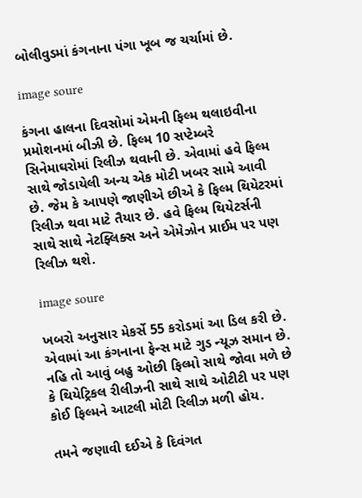બોલીવુડમાં કંગનાના પંગા ખૂબ જ ચર્ચામાં છે.

image soure

કંગના હાલના દિવસોમાં એમની ફિલ્મ થલાઇવીના પ્રમોશનમાં બીઝી છે. ફિલ્મ 10 સપ્ટેમ્બરે સિનેમાઘરોમાં રિલીઝ થવાની છે. એવામાં હવે ફિલ્મ સાથે જોડાયેલી અન્ય એક મોટી ખબર સામે આવી છે. જેમ કે આપણે જાણીએ છીએ કે ફિલ્મ થિયેટરમાં રિલીઝ થવા માટે તૈયાર છે. હવે ફિલ્મ થિયેટર્સની સાથે સાથે નેટફ્લિક્સ અને એમેઝોન પ્રાઈમ પર પણ રિલીઝ થશે.

image soure

ખબરો અનુસાર મેકર્સે 55 કરોડમાં આ ડિલ કરી છે. એવામાં આ કંગનાના ફેન્સ માટે ગુડ ન્યૂઝ સમાન છે. નહિ તો આવું બહુ ઓછી ફિલ્મો સાથે જોવા મળે છે કે થિયેટ્રિકલ રીલીઝની સાથે સાથે ઓટીટી પર પણ કોઈ ફિલ્મને આટલી મોટી રિલીઝ મળી હોય.

તમને જણાવી દઈએ કે દિવંગત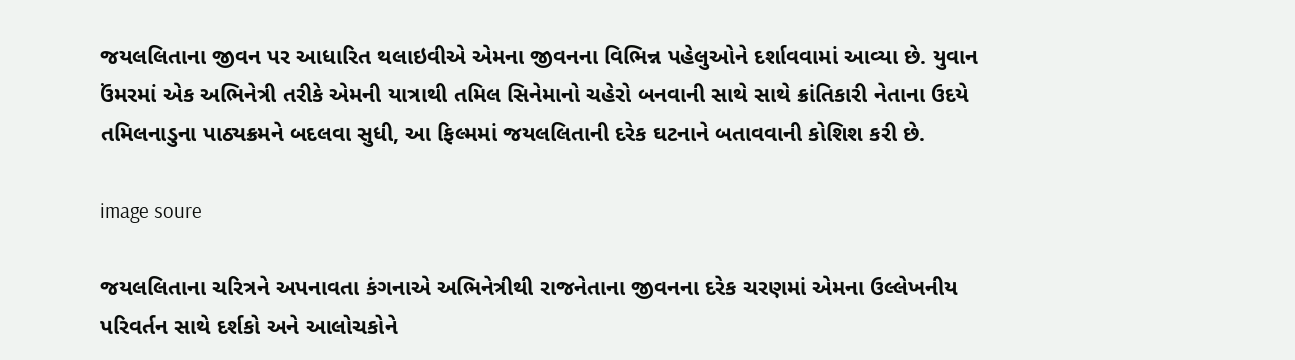જયલલિતાના જીવન પર આધારિત થલાઇવીએ એમના જીવનના વિભિન્ન પહેલુઓને દર્શાવવામાં આવ્યા છે. યુવાન ઉંમરમાં એક અભિનેત્રી તરીકે એમની યાત્રાથી તમિલ સિનેમાનો ચહેરો બનવાની સાથે સાથે ક્રાંતિકારી નેતાના ઉદયે તમિલનાડુના પાઠ્યક્રમને બદલવા સુધી, આ ફિલ્મમાં જયલલિતાની દરેક ઘટનાને બતાવવાની કોશિશ કરી છે.

image soure

જયલલિતાના ચરિત્રને અપનાવતા કંગનાએ અભિનેત્રીથી રાજનેતાના જીવનના દરેક ચરણમાં એમના ઉલ્લેખનીય પરિવર્તન સાથે દર્શકો અને આલોચકોને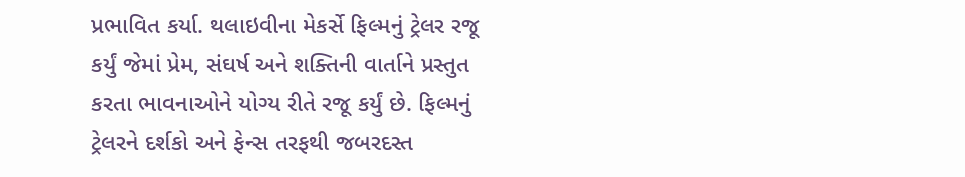પ્રભાવિત કર્યા. થલાઇવીના મેકર્સે ફિલ્મનું ટ્રેલર રજૂ કર્યું જેમાં પ્રેમ, સંઘર્ષ અને શક્તિની વાર્તાને પ્રસ્તુત કરતા ભાવનાઓને યોગ્ય રીતે રજૂ કર્યું છે. ફિલ્મનું ટ્રેલરને દર્શકો અને ફેન્સ તરફથી જબરદસ્ત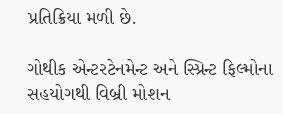પ્રતિક્રિયા મળી છે.

ગોથીક એન્ટરટેનમેન્ટ અને સ્પ્રિન્ટ ફિલ્મોના સહયોગથી વિબ્રી મોશન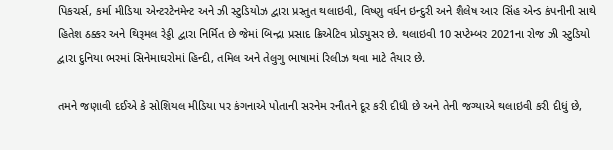પિકચર્સ, કર્મા મીડિયા એન્ટરટેનમેન્ટ અને ઝી સ્ટુડિયોઝ દ્વારા પ્રસ્તુત થલાઇવી, વિષ્ણુ વર્ધન ઇન્દુરી અને શૈલેષ આર સિંહ એન્ડ કંપનીની સાથે હિતેશ ઠક્કર અને થિરૂમલ રેડ્ડી દ્વારા નિર્મિત છે જેમાં બિન્દ્રા પ્રસાદ ક્રિએટિવ પ્રોડ્યુસર છે. થલાઇવી 10 સપ્ટેમ્બર 2021ના રોજ ઝી સ્ટુડિયો દ્વારા દુનિયા ભરમાં સિનેમાઘરોમાં હિન્દી, તમિલ અને તેલુગુ ભાષામાં રિલીઝ થવા માટે તૈયાર છે.

તમને જણાવી દઈએ કે સોશિયલ મીડિયા પર કંગનાએ પોતાની સરનેમ રનૌતને દૂર કરી દીધી છે અને તેની જગ્યાએ થલાઇવી કરી દીધું છે,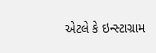એટલે કે ઇન્સ્ટાગ્રામ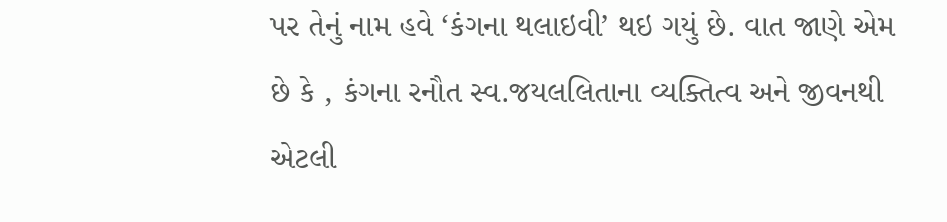પર તેનું નામ હવે ‘કંગના થલાઇવી’ થઇ ગયું છે. વાત જાણે એમ છે કે , કંગના રનૌત સ્વ.જયલલિતાના વ્યક્તિત્વ અને જીવનથી એટલી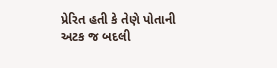પ્રેરિત હતી કે તેણે પોતાની અટક જ બદલી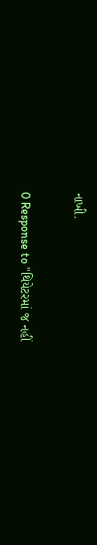નાખી.

0 Response to "થિયેટરમાં જ નહીં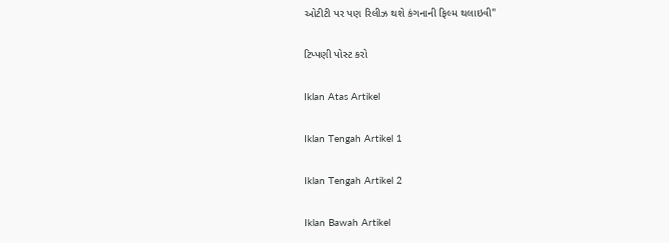ઓટીટી પર પણ રિલીઝ થશે કંગનાની ફિલ્મ થલાઇવી"

ટિપ્પણી પોસ્ટ કરો

Iklan Atas Artikel

Iklan Tengah Artikel 1

Iklan Tengah Artikel 2

Iklan Bawah Artikel